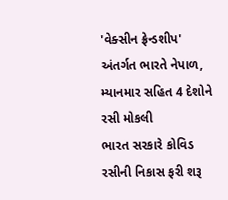'વેક્સીન ફ્રેન્ડશીપ' અંતર્ગત ભારતે નેપાળ, મ્યાનમાર સહિત 4 દેશોને રસી મોકલી
ભારત સરકારે કોવિડ રસીની નિકાસ ફરી શરૂ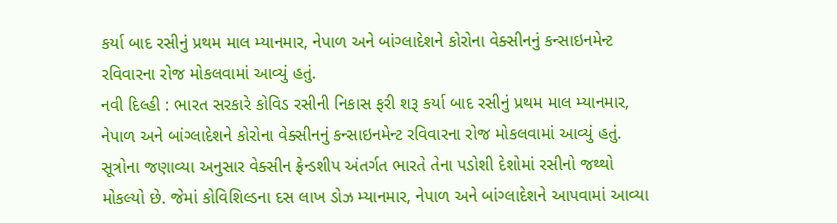કર્યા બાદ રસીનું પ્રથમ માલ મ્યાનમાર, નેપાળ અને બાંગ્લાદેશને કોરોના વેક્સીનનું કન્સાઇનમેન્ટ રવિવારના રોજ મોકલવામાં આવ્યું હતું.
નવી દિલ્હી : ભારત સરકારે કોવિડ રસીની નિકાસ ફરી શરૂ કર્યા બાદ રસીનું પ્રથમ માલ મ્યાનમાર, નેપાળ અને બાંગ્લાદેશને કોરોના વેક્સીનનું કન્સાઇનમેન્ટ રવિવારના રોજ મોકલવામાં આવ્યું હતું. સૂત્રોના જણાવ્યા અનુસાર વેક્સીન ફ્રેન્ડશીપ અંતર્ગત ભારતે તેના પડોશી દેશોમાં રસીનો જથ્થો મોકલ્યો છે. જેમાં કોવિશિલ્ડના દસ લાખ ડોઝ મ્યાનમાર, નેપાળ અને બાંગ્લાદેશને આપવામાં આવ્યા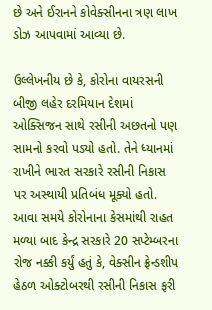છે અને ઈરાનને કોવેક્સીનના ત્રણ લાખ ડોઝ આપવામાં આવ્યા છે.

ઉલ્લેખનીય છે કે, કોરોના વાયરસની બીજી લહેર દરમિયાન દેશમાં ઓક્સિજન સાથે રસીની અછતનો પણ સામનો કરવો પડ્યો હતો. તેને ધ્યાનમાં રાખીને ભારત સરકારે રસીની નિકાસ પર અસ્થાયી પ્રતિબંધ મૂક્યો હતો. આવા સમયે કોરોનાના કેસમાંથી રાહત મળ્યા બાદ કેન્દ્ર સરકારે 20 સપ્ટેમ્બરના રોજ નક્કી કર્યું હતું કે, વેક્સીન ફ્રેન્ડશીપ હેઠળ ઓક્ટોબરથી રસીની નિકાસ ફરી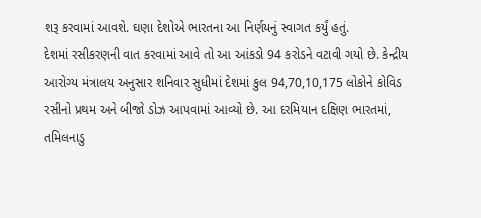શરૂ કરવામાં આવશે. ઘણા દેશોએ ભારતના આ નિર્ણયનું સ્વાગત કર્યું હતું.
દેશમાં રસીકરણની વાત કરવામાં આવે તો આ આંકડો 94 કરોડને વટાવી ગયો છે. કેન્દ્રીય આરોગ્ય મંત્રાલય અનુસાર શનિવાર સુધીમાં દેશમાં કુલ 94,70,10,175 લોકોને કોવિડ રસીનો પ્રથમ અને બીજો ડોઝ આપવામાં આવ્યો છે. આ દરમિયાન દક્ષિણ ભારતમાં, તમિલનાડુ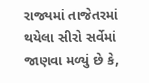રાજ્યમાં તાજેતરમાં થયેલા સીરો સર્વેમાં જાણવા મળ્યું છે કે,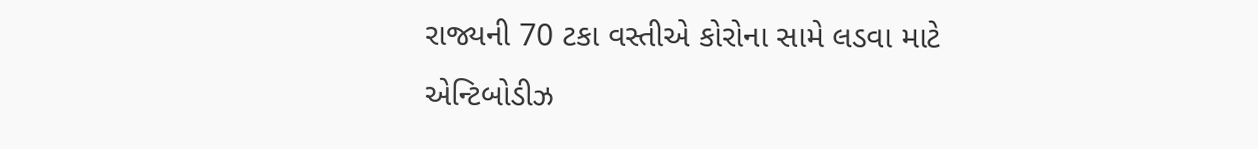રાજ્યની 70 ટકા વસ્તીએ કોરોના સામે લડવા માટે એન્ટિબોડીઝ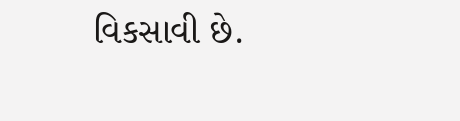વિકસાવી છે.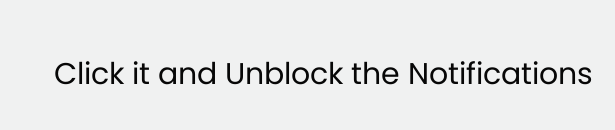Click it and Unblock the Notifications